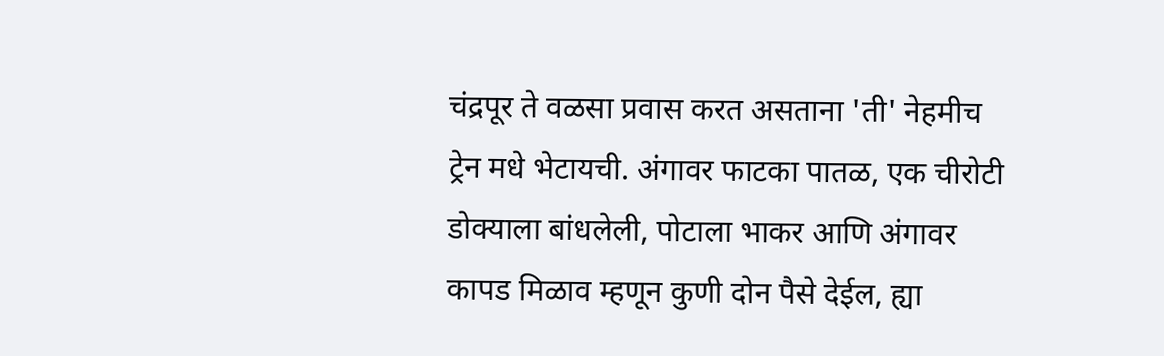चंद्रपूर ते वळसा प्रवास करत असताना 'ती' नेहमीच ट्रेन मधे भेटायची. अंगावर फाटका पातळ, एक चीरोटी डोक्याला बांधलेली, पोटाला भाकर आणि अंगावर कापड मिळाव म्हणून कुणी दोन पैसे देईल, ह्या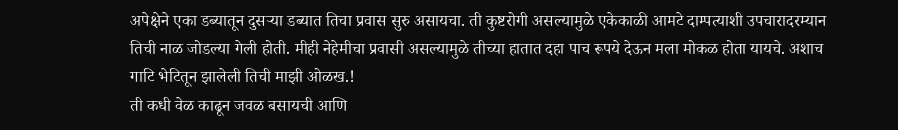अपेक्षेने एका डब्यातून दुसऱ्या डब्यात तिचा प्रवास सुरु असायचा. ती कुष्टरोगी असल्यामुळे एकेकाळी आमटे दाम्पत्याशी उपचारादरम्यान तिची नाळ जोडल्या गेली होती. मीही नेहेमीचा प्रवासी असल्यामुळे तीच्या हातात दहा पाच रूपये देऊन मला मोकळ होता यायचे. अशाच गाटि भेटितून झालेली तिची माझी ओळख.!
ती कधी वेळ काढून जवळ बसायची आणि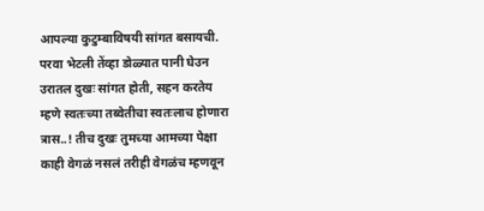आपल्या कुटुम्बाविषयी सांगत बसायची. परवा भेटली तेंव्हा डोळ्यात पानी घेउन उरातल दुखः सांगत होती, सहन करतेय म्हणे स्वतःच्या तब्वेतीचा स्वतःलाच होणारा त्रास..! तीच दुखः तुमच्या आमच्या पेक्षा काही वेगळं नसलं तरीही वेगळंच म्हणवून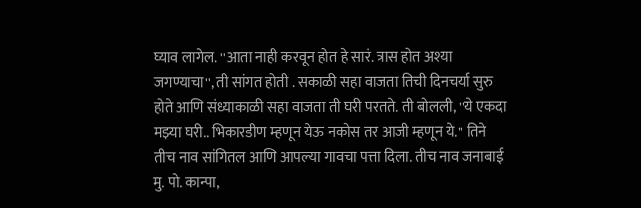घ्याव लागेल. ''आता नाही करवून होत हे सारं. त्रास होत अश्या जगण्याचा'', ती सांगत होती . सकाळी सहा वाजता तिची दिनचर्या सुरु होते आणि संध्याकाळी सहा वाजता ती घरी परतते. ती बोलली, ''ये एकदा मझ्या घरी.. भिकारडीण म्हणून येऊ नकोस तर आजी म्हणून ये.'' तिने तीच नाव सांगितल आणि आपल्या गावचा पत्ता दिला. तीच नाव जनाबाई मु. पो. कान्पा,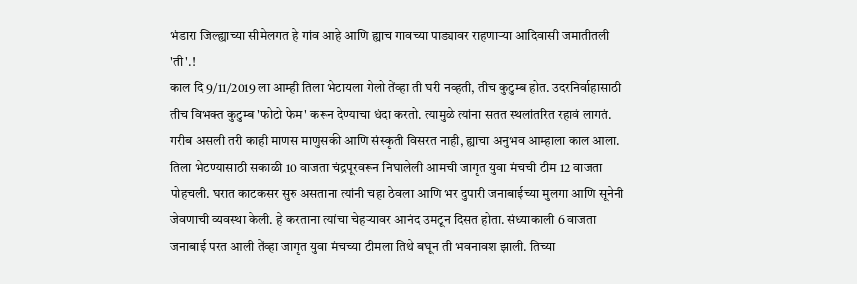भंडारा जिल्ह्याच्या सीमेलगत हे गांव आहे आणि ह्याच गावच्या पाड्यावर राहणाऱ्या आदिवासी जमातीतली 'ती'.!
काल दि 9/11/2019 ला आम्ही तिला भेटायला गेलो तेंव्हा ती घरी नव्हती, तीच कुटुम्ब होत. उदरनिर्वाहासाठी तीच विभक्त कुटुम्ब 'फोटो फेम' करून देण्याचा धंदा करतो. त्यामुळे त्यांना सतत स्थलांतरित रहावं लागतं. गरीब असली तरी काही माणस माणुसकी आणि संस्कृती विसरत नाही, ह्याचा अनुभव आम्हाला काल आला. तिला भेटण्यासाठी सकाळी 10 वाजता चंद्रपूरवरून निघालेली आमची जागृत युवा मंचची टीम 12 वाजता पोहचली. घरात काटकसर सुरु असताना त्यांनी चहा ठेवला आणि भर दुपारी जनाबाईच्या मुलगा आणि सूनेनी जेवणाची व्यवस्था केली. हे करताना त्यांचा चेहऱ्यावर आनंद उमटून दिसत होता. संध्याकाली 6 वाजता जनाबाई परत आली तेंव्हा जागृत युवा मंचच्या टीमला तिथे बघून ती भवनावश झाली. तिच्या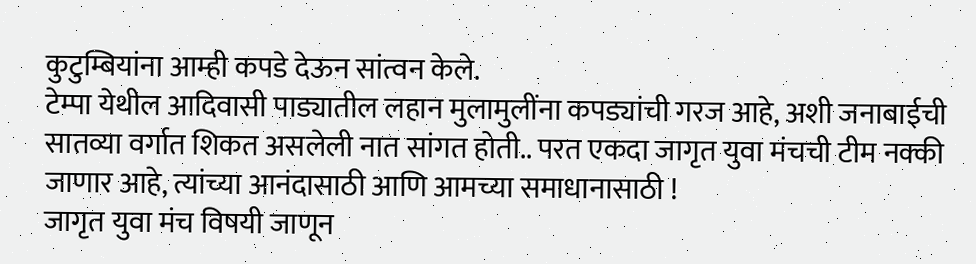कुटुम्बियांना आम्ही कपडे देऊन सांत्वन केले.
टेम्पा येथील आदिवासी पाड्यातील लहान मुलामुलींना कपड्यांची गरज आहे, अशी जनाबाईची सातव्या वर्गात शिकत असलेली नात सांगत होती.. परत एकदा जागृत युवा मंचची टीम नक्की जाणार आहे, त्यांच्या आनंदासाठी आणि आमच्या समाधानासाठी !
जागृत युवा मंच विषयी जाणून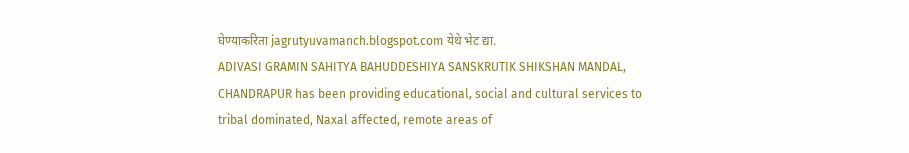घेण्याकरिता jagrutyuvamanch.blogspot.com येथे भेट द्या.
ADIVASI GRAMIN SAHITYA BAHUDDESHIYA SANSKRUTIK SHIKSHAN MANDAL, CHANDRAPUR has been providing educational, social and cultural services to tribal dominated, Naxal affected, remote areas of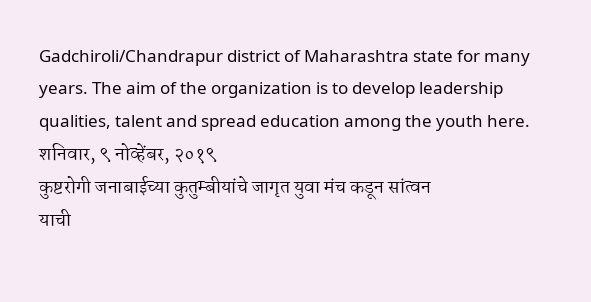Gadchiroli/Chandrapur district of Maharashtra state for many years. The aim of the organization is to develop leadership qualities, talent and spread education among the youth here.
शनिवार, ९ नोव्हेंबर, २०१९
कुष्टरोगी जनाबाईच्या कुतुम्बीयांचे जागृत युवा मंच कडून सांत्वन
याची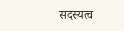सदस्यत्व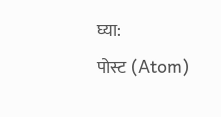घ्या:
पोस्ट (Atom)